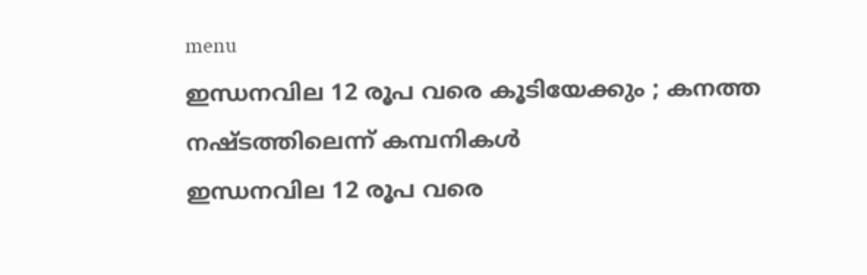menu
ഇന്ധനവില 12 രൂപ വരെ കൂടിയേക്കും ; കനത്ത നഷ്ടത്തിലെന്ന് കമ്പനികള്‍
ഇന്ധനവില 12 രൂപ വരെ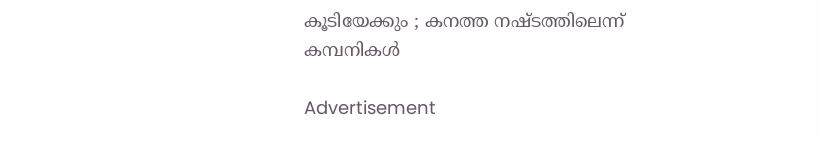കൂടിയേക്കും ; കനത്ത നഷ്ടത്തിലെന്ന് കമ്പനികള്‍

Advertisement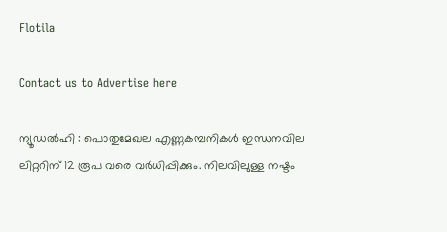Flotila

Contact us to Advertise here

ന്യൂഡല്‍ഹി : പൊതുമേഖല എണ്ണകമ്പനികള്‍ ഇന്ധനവില ലിറ്ററിന് 12 രൂപ വരെ വര്‍ധിപ്പിക്കും. നിലവിലുള്ള നഷ്ടം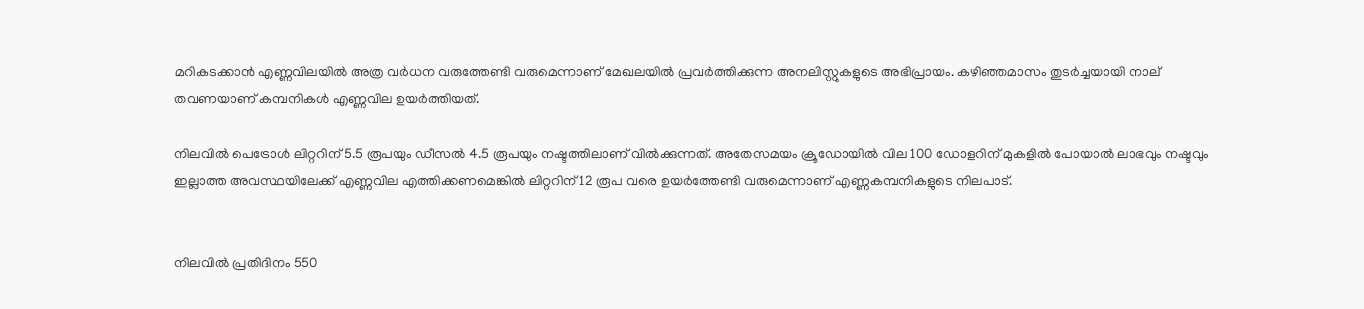മറികടക്കാന്‍ എണ്ണവിലയില്‍ അത്ര വര്‍ധന വരുത്തേണ്ടി വരുമെന്നാണ് മേഖലയില്‍ പ്രവര്‍ത്തിക്കുന്ന അനലിസ്റ്റുകളുടെ അഭിപ്രായം. കഴിഞ്ഞമാസം തുടര്‍ച്ചയായി നാല് തവണയാണ് കമ്പനികള്‍ എണ്ണവില ഉയര്‍ത്തിയത്.

നിലവില്‍ പെട്രോള്‍ ലിറ്ററിന് 5.5 രൂപയും ഡീസല്‍ 4.5 രൂപയും നഷ്ടത്തിലാണ് വില്‍ക്കുന്നത്. അതേസമയം ക്രൂഡോയില്‍ വില 100 ഡോളറിന് മുകളില്‍ പോയാല്‍ ലാഭവും നഷ്ടവും ഇല്ലാത്ത അവസ്ഥയിലേക്ക് എണ്ണവില എത്തിക്കണമെങ്കില്‍ ലിറ്ററിന് 12 രൂപ വരെ ഉയര്‍ത്തേണ്ടി വരുമെന്നാണ് എണ്ണകമ്പനികളുടെ നിലപാട്.


നിലവില്‍ പ്രതിദിനം 550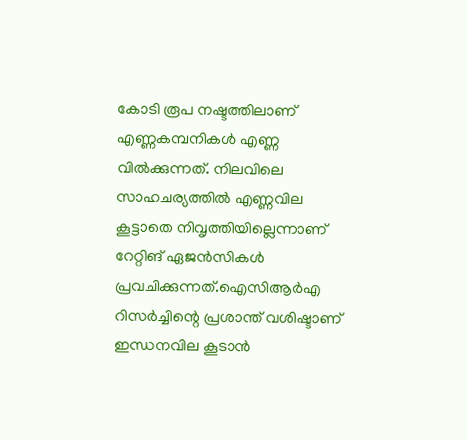കോടി രൂപ നഷ്ടത്തിലാണ് എണ്ണകമ്പനികള്‍ എണ്ണ വില്‍ക്കുന്നത്. നിലവിലെ സാഹചര്യത്തില്‍ എണ്ണവില കൂട്ടാതെ നിവൃത്തിയില്ലെന്നാണ് റേറ്റിങ് ഏജന്‍സികള്‍ പ്രവചിക്കുന്നത്.ഐസിആര്‍എ റിസര്‍ച്ചിന്റെ പ്രശാന്ത് വശിഷ്ടാണ് ഇന്ധനവില കൂടാന്‍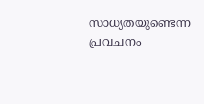സാധ്യതയുണ്ടെന്ന പ്രവചനം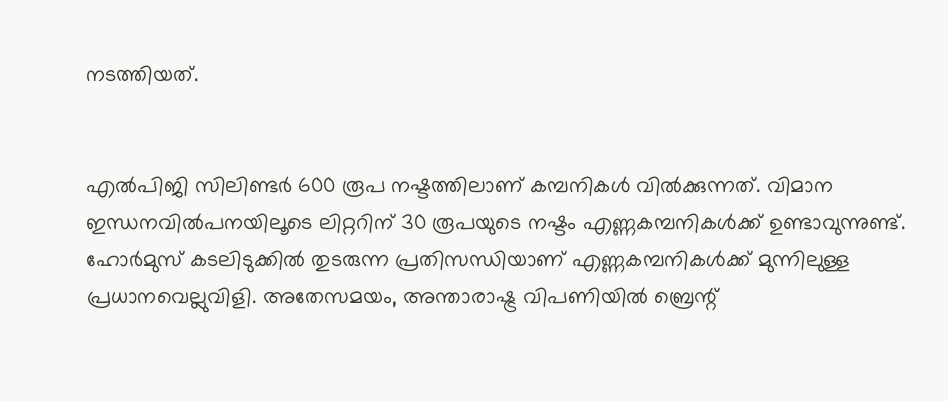നടത്തിയത്.


എല്‍പിജി സിലിണ്ടര്‍ 600 രൂപ നഷ്ടത്തിലാണ് കമ്പനികള്‍ വില്‍ക്കുന്നത്. വിമാന ഇന്ധനവില്‍പനയിലൂടെ ലിറ്ററിന് 30 രൂപയുടെ നഷ്ടം എണ്ണകമ്പനികള്‍ക്ക് ഉണ്ടാവുന്നുണ്ട്. ഹോര്‍മുസ് കടലിടുക്കില്‍ തുടരുന്ന പ്രതിസന്ധിയാണ് എണ്ണകമ്പനികള്‍ക്ക് മുന്നിലുള്ള പ്രധാനവെല്ലുവിളി. അതേസമയം, അന്താരാഷ്ട്ര വിപണിയില്‍ ബ്രെന്റ്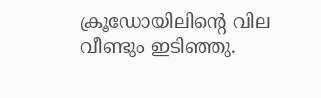ക്രൂഡോയിലിന്റെ വില വീണ്ടും ഇടിഞ്ഞു.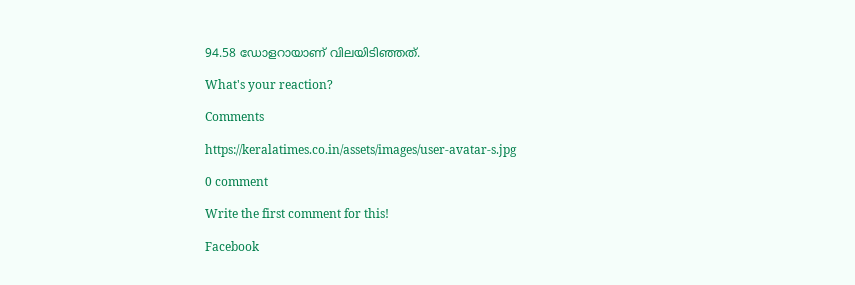94.58 ഡോളറായാണ് വിലയിടിഞ്ഞത്.

What's your reaction?

Comments

https://keralatimes.co.in/assets/images/user-avatar-s.jpg

0 comment

Write the first comment for this!

Facebook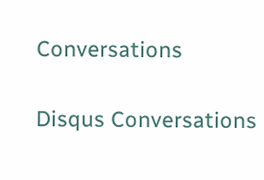Conversations

Disqus Conversations